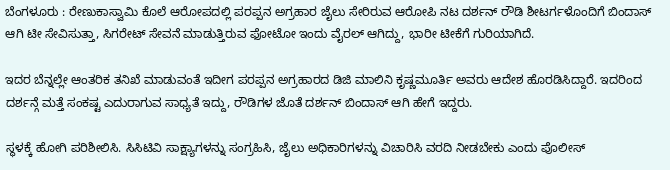ಬೆಂಗಳೂರು : ರೇಣುಕಾಸ್ವಾಮಿ ಕೊಲೆ ಆರೋಪದಲ್ಲಿ ಪರಪ್ಪನ ಅಗ್ರಹಾರ ಜೈಲು ಸೇರಿರುವ ಆರೋಪಿ ನಟ ದರ್ಶನ್ ರೌಡಿ ಶೀಟರ್ಗಳೊಂದಿಗೆ ಬಿಂದಾಸ್ ಆಗಿ ಟೀ ಸೇವಿಸುತ್ತಾ, ಸಿಗರೇಟ್ ಸೇವನೆ ಮಾಡುತ್ತಿರುವ ಫೋಟೋ ಇಂದು ವೈರಲ್ ಆಗಿದ್ದು, ಭಾರೀ ಟೀಕೆಗೆ ಗುರಿಯಾಗಿದೆ.

ಇದರ ಬೆನ್ನಲ್ಲೇ ಆಂತರಿಕ ತನಿಖೆ ಮಾಡುವಂತೆ ಇದೀಗ ಪರಪ್ಪನ ಅಗ್ರಹಾರದ ಡಿಜಿ ಮಾಲಿನಿ ಕೃಷ್ಣಮೂರ್ತಿ ಅವರು ಆದೇಶ ಹೊರಡಿಸಿದ್ದಾರೆ. ಇದರಿಂದ ದರ್ಶನ್ಗೆ ಮತ್ತೆ ಸಂಕಷ್ಟ ಎದುರಾಗುವ ಸಾಧ್ಯತೆ ಇದ್ದು, ರೌಡಿಗಳ ಜೊತೆ ದರ್ಶನ್ ಬಿಂದಾಸ್ ಆಗಿ ಹೇಗೆ ಇದ್ದರು.

ಸ್ಥಳಕ್ಕೆ ಹೋಗಿ ಪರಿಶೀಲಿಸಿ. ಸಿಸಿಟಿವಿ ಸಾಕ್ಷ್ಯಾಗಳನ್ನು ಸಂಗ್ರಹಿಸಿ, ಜೈಲು ಅಧಿಕಾರಿಗಳನ್ನು ವಿಚಾರಿಸಿ ವರದಿ ನೀಡಬೇಕು ಎಂದು ಪೊಲೀಸ್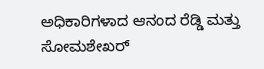ಅಧಿಕಾರಿಗಳಾದ ಆನಂದ ರೆಡ್ಡಿ ಮತ್ತು ಸೋಮಶೇಖರ್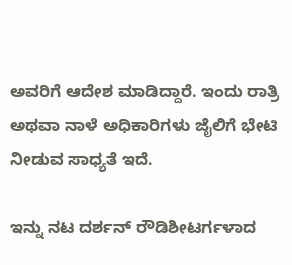ಅವರಿಗೆ ಆದೇಶ ಮಾಡಿದ್ದಾರೆ. ಇಂದು ರಾತ್ರಿ ಅಥವಾ ನಾಳೆ ಅಧಿಕಾರಿಗಳು ಜೈಲಿಗೆ ಭೇಟಿ ನೀಡುವ ಸಾಧ್ಯತೆ ಇದೆ.

ಇನ್ನು ನಟ ದರ್ಶನ್ ರೌಡಿಶೀಟರ್ಗಳಾದ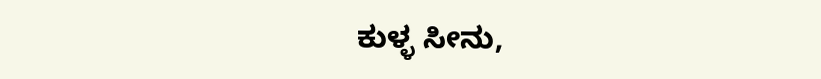ಕುಳ್ಳ ಸೀನು,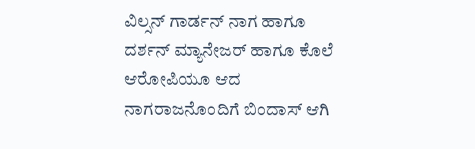ವಿಲ್ಸನ್ ಗಾರ್ಡನ್ ನಾಗ ಹಾಗೂ ದರ್ಶನ್ ಮ್ಯಾನೇಜರ್ ಹಾಗೂ ಕೊಲೆ ಆರೋಪಿಯೂ ಆದ ನಾಗರಾಜನೊಂದಿಗೆ ಬಿಂದಾಸ್ ಆಗಿ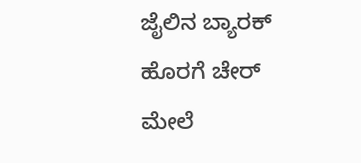ಜೈಲಿನ ಬ್ಯಾರಕ್ ಹೊರಗೆ ಚೇರ್ ಮೇಲೆ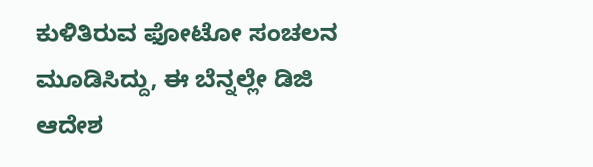ಕುಳಿತಿರುವ ಫೋಟೋ ಸಂಚಲನ ಮೂಡಿಸಿದ್ದು, ಈ ಬೆನ್ನಲ್ಲೇ ಡಿಜಿ ಆದೇಶ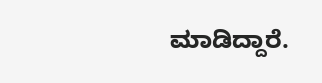ಮಾಡಿದ್ದಾರೆ.